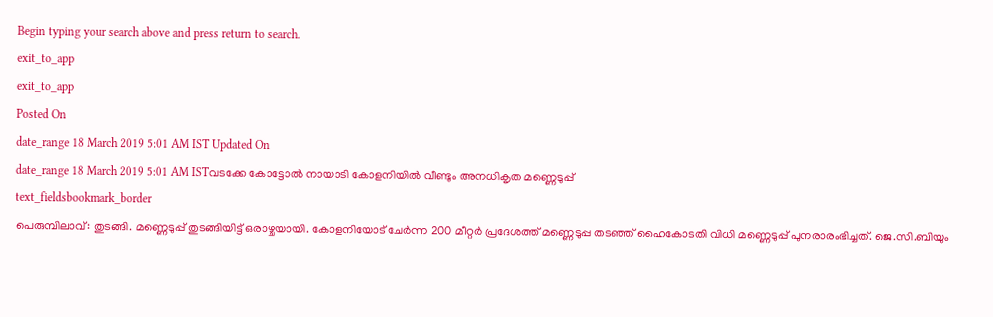Begin typing your search above and press return to search.
exit_to_app
exit_to_app
Posted On
date_range 18 March 2019 5:01 AM IST Updated On
date_range 18 March 2019 5:01 AM ISTവടക്കേ കോട്ടോൽ നായാടി കോളനിയിൽ വീണ്ടും അനധികൃത മണ്ണെടുപ്പ്
text_fieldsbookmark_border
പെരുമ്പിലാവ്: തുടങ്ങി. മണ്ണെടുപ്പ് തുടങ്ങിയിട്ട് ഒരാഴ്ചയായി. കോളനിയോട് ചേർന്ന 200 മീറ്റർ പ്രദേശത്ത് മണ്ണെടുപ്പ തടഞ്ഞ് ഹൈകോടതി വിധി മണ്ണെടുപ്പ് പുനരാരംഭിച്ചത്. ജെ.സി.ബിയും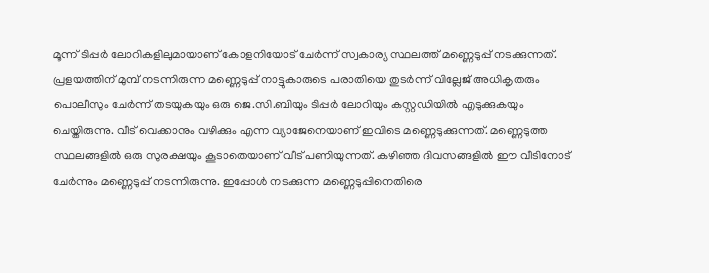മൂന്ന് ടിപ്പർ ലോറികളിലുമായാണ് കോളനിയോട് ചേർന്ന് സ്വകാര്യ സ്ഥലത്ത് മണ്ണെടുപ്പ് നടക്കുന്നത്. പ്രളയത്തിന് മുമ്പ് നടന്നിരുന്ന മണ്ണെടുപ്പ് നാട്ടുകാരുടെ പരാതിയെ തുടർന്ന് വില്ലേജ് അധികൃതരും പൊലീസും ചേർന്ന് തടയുകയും ഒരു ജെ.സി.ബിയും ടിപ്പർ ലോറിയും കസ്റ്റഡിയിൽ എടുക്കുകയും ചെയ്തിരുന്നു. വീട് വെക്കാനും വഴിക്കും എന്ന വ്യാജേനെയാണ് ഇവിടെ മണ്ണെടുക്കുന്നത്. മണ്ണെടുത്ത സ്ഥലങ്ങളിൽ ഒരു സുരക്ഷയും കൂടാതെയാണ് വീട് പണിയുന്നത്. കഴിഞ്ഞ ദിവസങ്ങളിൽ ഈ വീടിനോട് ചേർന്നും മണ്ണെടുപ്പ് നടന്നിരുന്നു. ഇപ്പോൾ നടക്കുന്ന മണ്ണെടുപ്പിനെതിരെ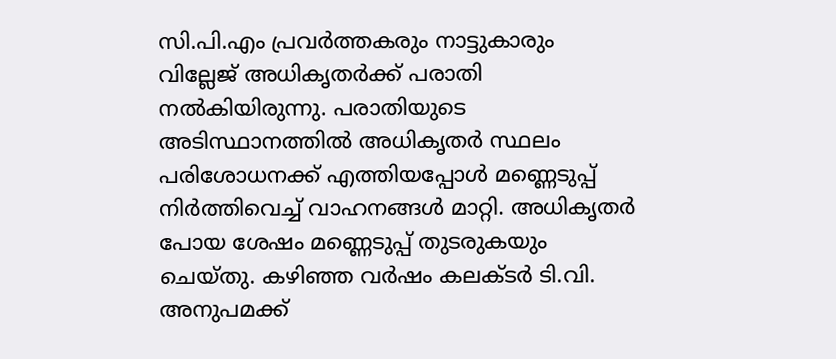സി.പി.എം പ്രവർത്തകരും നാട്ടുകാരും വില്ലേജ് അധികൃതർക്ക് പരാതി നൽകിയിരുന്നു. പരാതിയുടെ അടിസ്ഥാനത്തിൽ അധികൃതർ സ്ഥലം പരിശോധനക്ക് എത്തിയപ്പോൾ മണ്ണെടുപ്പ് നിർത്തിവെച്ച് വാഹനങ്ങൾ മാറ്റി. അധികൃതർ പോയ ശേഷം മണ്ണെടുപ്പ് തുടരുകയും ചെയ്തു. കഴിഞ്ഞ വർഷം കലക്ടർ ടി.വി. അനുപമക്ക്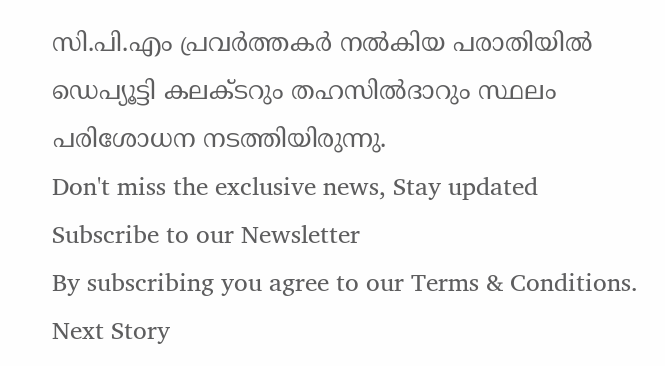സി.പി.എം പ്രവർത്തകർ നൽകിയ പരാതിയിൽ ഡെപ്യൂട്ടി കലക്ടറും തഹസിൽദാറും സ്ഥലം പരിശോധന നടത്തിയിരുന്നു.
Don't miss the exclusive news, Stay updated
Subscribe to our Newsletter
By subscribing you agree to our Terms & Conditions.
Next Story